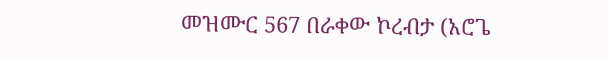መዝሙር 567 በራቀው ኮረብታ (አሮጌ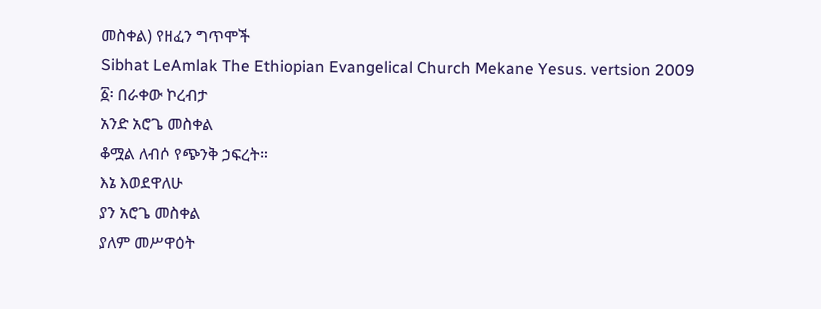መስቀል) የዘፈን ግጥሞች
Sibhat LeAmlak The Ethiopian Evangelical Church Mekane Yesus. vertsion 2009
፩፡ በራቀው ኮረብታ
አንድ አሮጌ መስቀል
ቆሟል ለብሶ የጭንቅ ኃፍረት።
እኔ እወደዋለሁ
ያን አሮጌ መስቀል
ያለም መሥዋዕት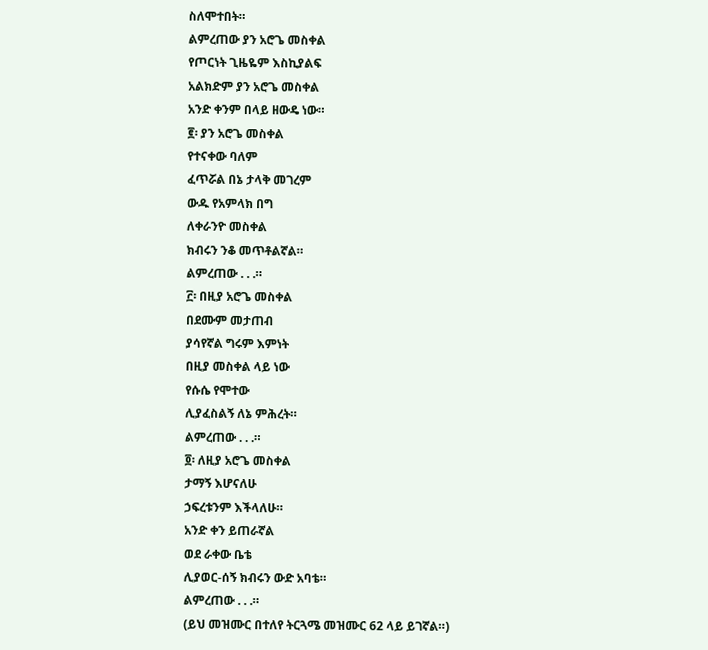ስለሞተበት።
ልምረጠው ያን አሮጌ መስቀል
የጦርነት ጊዜዬም እስኪያልፍ
አልክድም ያን አሮጌ መስቀል
አንድ ቀንም በላይ ዘውዴ ነው።
፪፡ ያን አሮጌ መስቀል
የተናቀው ባለም
ፈጥሯል በኔ ታላቅ መገረም
ውዱ የአምላክ በግ
ለቀራንዮ መስቀል
ክብሩን ንቆ መጥቶልኛል።
ልምረጠው . . .።
፫፡ በዚያ አሮጌ መስቀል
በደሙም መታጠብ
ያሳየኛል ግሩም እምነት
በዚያ መስቀል ላይ ነው
የሱሴ የሞተው
ሊያፈስልኝ ለኔ ምሕረት።
ልምረጠው . . .።
፬፡ ለዚያ አሮጌ መስቀል
ታማኝ እሆናለሁ
ኃፍረቱንም እችላለሁ።
አንድ ቀን ይጠራኛል
ወደ ራቀው ቤቴ
ሊያወር-ሰኝ ክብሩን ውድ አባቴ።
ልምረጠው . . .።
(ይህ መዝሙር በተለየ ትርጓሜ መዝሙር 62 ላይ ይገኛል።)